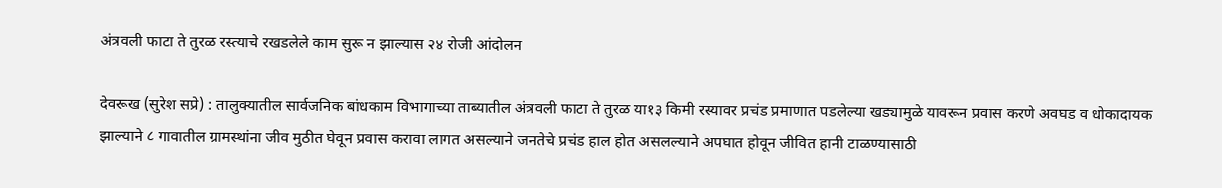अंत्रवली फाटा ते तुरळ रस्त्याचे रखडलेले काम सुरू न झाल्यास २४ रोजी आंदोलन

देवरूख (सुरेश सप्रे) : तालुक्यातील सार्वजनिक बांधकाम विभागाच्या ताब्यातील अंत्रवली फाटा ते तुरळ या१३ किमी रस्यावर प्रचंड प्रमाणात पडलेल्या खड्यामुळे यावरून प्रवास करणे अवघड व धोकादायक झाल्याने ८ गावातील ग्रामस्थांना जीव मुठीत घेवून प्रवास करावा लागत असल्याने जनतेचे प्रचंड हाल होत असलल्याने अपघात होवून जीवित हानी टाळण्यासाठी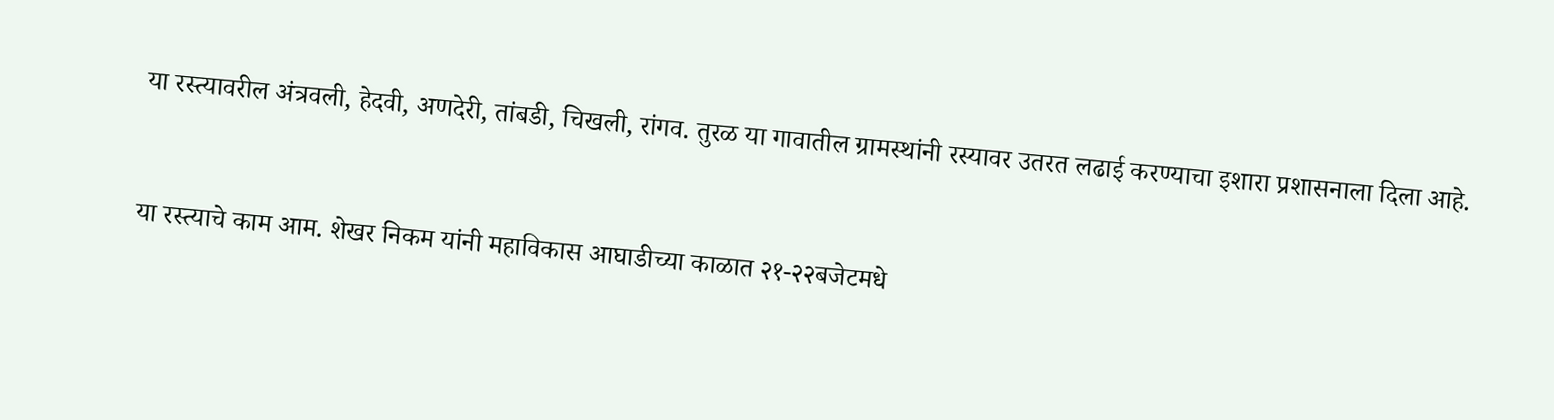या रस्त्यावरील अंत्रवली, हेदवी, अणदेरी, तांबडी, चिखली, रांगव. तुरळ या गावातील ग्रामस्थांनी रस्यावर उतरत लढाई करण्याचा इशारा प्रशासनाला दिला आहे.


या रस्त्याचे काम आम. शेखर निकम यांनी महाविकास आघाडीच्या काळात २१-२२बजेटमधे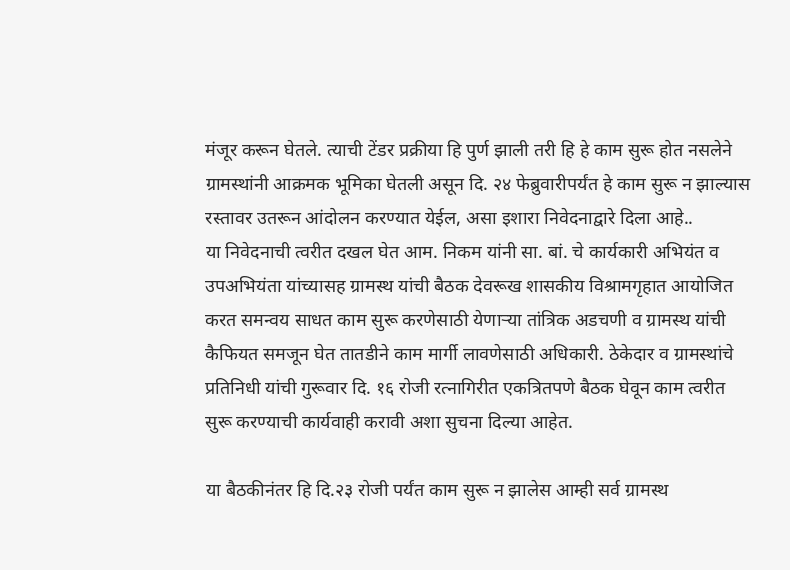मंजूर करून घेतले. त्याची टेंडर प्रक्रीया हि पुर्ण झाली तरी हि हे काम सुरू होत नसलेने ग्रामस्थांनी आक्रमक भूमिका घेतली असून दि. २४ फेब्रुवारीपर्यंत हे काम सुरू न झाल्यास रस्तावर उतरून आंदोलन करण्यात येईल, असा इशारा निवेदनाद्वारे दिला आहे..
या निवेदनाची त्वरीत दखल घेत आम. निकम यांनी सा. बां. चे कार्यकारी अभियंत व उपअभियंता यांच्यासह ग्रामस्थ यांची बैठक देवरूख शासकीय विश्रामगृहात आयोजित करत समन्वय साधत काम सुरू करणेसाठी येणार्‍या तांत्रिक अडचणी व ग्रामस्थ यांची कैफियत समजून घेत तातडीने काम मार्गी लावणेसाठी अधिकारी. ठेकेदार व ग्रामस्थांचे प्रतिनिधी यांची गुरूवार दि. १६ रोजी रत्नागिरीत एकत्रितपणे बैठक घेवून काम त्वरीत सुरू करण्याची कार्यवाही करावी अशा सुचना दिल्या आहेत.

या बैठकीनंतर हि दि.२३ रोजी पर्यंत काम सुरू न झालेस आम्ही सर्व ग्रामस्थ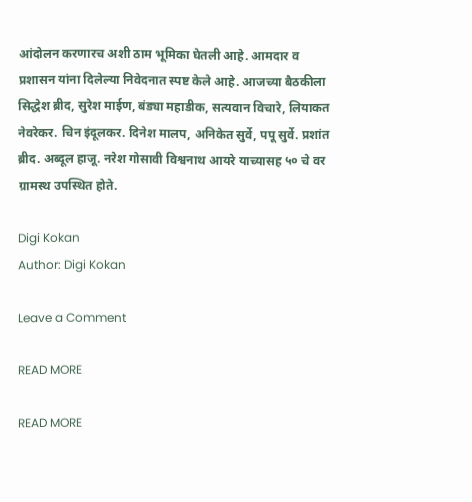आंदोलन करणारच अशी ठाम भूमिका घेतली आहे. आमदार व प्रशासन यांना दिलेल्या निवेदनात स्पष्ट केले आहे. आजच्या बैठकीला सिद्धेश ब्रीद, सुरेश माईण, बंड्या महाडीक, सत्यवान विचारे, लियाकत नेवरेकर. चिन इंदूलकर. दिनेश मालप, अनिकेत सुर्वे, पपू सुर्वे. प्रशांत ब्रीद. अब्दूल हाजू. नरेश गोसावी विश्वनाथ आयरे याच्यासह ५० चे वर ग्रामस्थ उपस्थित होते.

Digi Kokan
Author: Digi Kokan

Leave a Comment

READ MORE

READ MORE